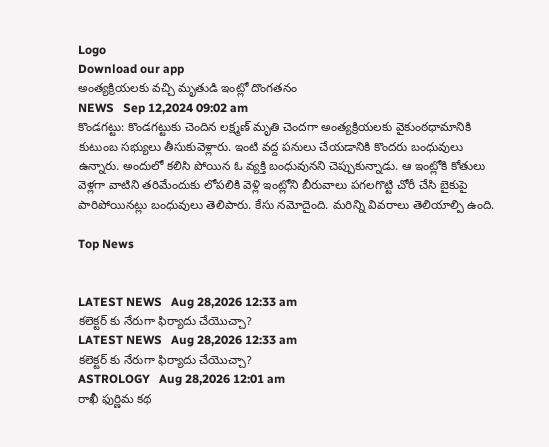Logo
Download our app
అంత్యక్రియలకు వచ్చి మృతుడి ఇంట్లో దొంగతనం
NEWS   Sep 12,2024 09:02 am
కొండగట్టు: కొండగట్టుకు చెందిన లక్ష్మణ్ మృతి చెందగా అంత్యక్రియలకు వైకుంఠధామానికి కుటుంబ సభ్యులు తీసుకువెళ్లారు. ఇంటి వద్ద పనులు చేయడానికి కొందరు బంధువులు ఉన్నారు. అందులో కలిసి పోయిన ఓ వ్యక్తి బంధువునని చెప్పుకున్నాడు. ఆ ఇంట్లోకి కోతులు వెళ్లగా వాటిని తరిమేందుకు లోపలికి వెళ్లి ఇంట్లోని బీరువాలు పగలగొట్టి చోరీ చేసి బైకుపై పారిపోయినట్లు బంధువులు తెలిపారు. కేసు నమోదైంది. మరిన్ని వివరాలు తెలియాల్పి ఉంది.

Top News


LATEST NEWS   Aug 28,2026 12:33 am
కలెక్టర్ కు నేరుగా ఫిర్యాదు చేయొచ్చా?
LATEST NEWS   Aug 28,2026 12:33 am
కలెక్టర్ కు నేరుగా ఫిర్యాదు చేయొచ్చా?
ASTROLOGY   Aug 28,2026 12:01 am
రాఖీ ఫుర్ణిమ కథ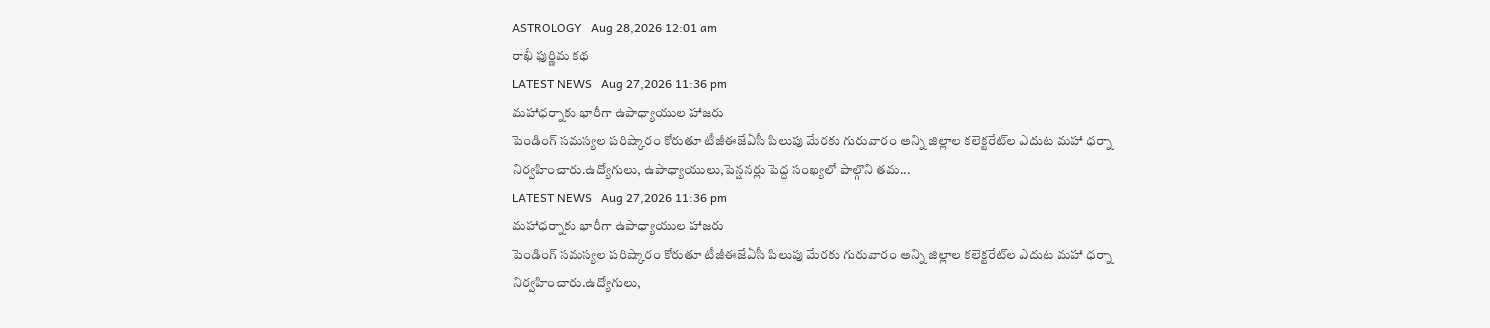ASTROLOGY   Aug 28,2026 12:01 am
రాఖీ ఫుర్ణిమ కథ
LATEST NEWS   Aug 27,2026 11:36 pm
మహాధర్నాకు భారీగా ఉపాధ్యాయుల హాజరు
పెండింగ్‌ సమస్యల పరిష్కారం కోరుతూ టీజీఈజేఏసీ పిలుపు మేరకు గురువారం అన్ని జిల్లాల కలెక్టరేట్‌ల ఎదుట మహా ధర్నా నిర్వహించారు.ఉద్యోగులు, ఉపాధ్యాయులు,పెన్షనర్లు పెద్ద సంఖ్యలో పాల్గొని తమ...
LATEST NEWS   Aug 27,2026 11:36 pm
మహాధర్నాకు భారీగా ఉపాధ్యాయుల హాజరు
పెండింగ్‌ సమస్యల పరిష్కారం కోరుతూ టీజీఈజేఏసీ పిలుపు మేరకు గురువారం అన్ని జిల్లాల కలెక్టరేట్‌ల ఎదుట మహా ధర్నా నిర్వహించారు.ఉద్యోగులు,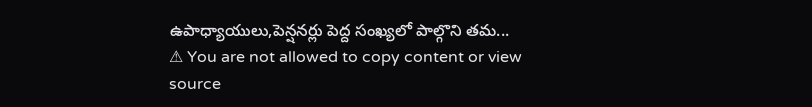ఉపాధ్యాయులు,పెన్షనర్లు పెద్ద సంఖ్యలో పాల్గొని తమ...
⚠ You are not allowed to copy content or view source